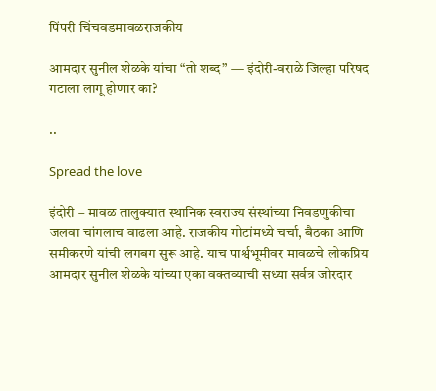पिंपरी चिंचवडमावळराजकीय

आमदार सुनील शेळके यांचा “तो शब्द” — इंदोरी-वराळे जिल्हा परिषद गटाला लागू होणार का?

..

Spread the love

इंदोरी – मावळ तालुक्यात स्थानिक स्वराज्य संस्थांच्या निवडणुकीचा जलवा चांगलाच वाढला आहे. राजकीय गोटांमध्ये चर्चा, बैठका आणि समीकरणे यांची लगबग सुरू आहे. याच पार्श्वभूमीवर मावळचे लोकप्रिय आमदार सुनील शेळके यांच्या एका वक्तव्याची सध्या सर्वत्र जोरदार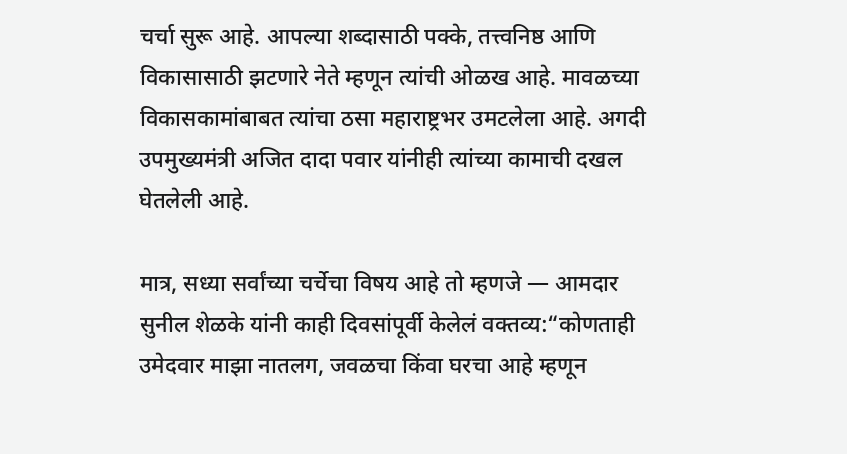चर्चा सुरू आहे. आपल्या शब्दासाठी पक्के, तत्त्वनिष्ठ आणि विकासासाठी झटणारे नेते म्हणून त्यांची ओळख आहे. मावळच्या विकासकामांबाबत त्यांचा ठसा महाराष्ट्रभर उमटलेला आहे. अगदी उपमुख्यमंत्री अजित दादा पवार यांनीही त्यांच्या कामाची दखल घेतलेली आहे.

मात्र, सध्या सर्वांच्या चर्चेचा विषय आहे तो म्हणजे — आमदार सुनील शेळके यांनी काही दिवसांपूर्वी केलेलं वक्तव्य:“कोणताही उमेदवार माझा नातलग, जवळचा किंवा घरचा आहे म्हणून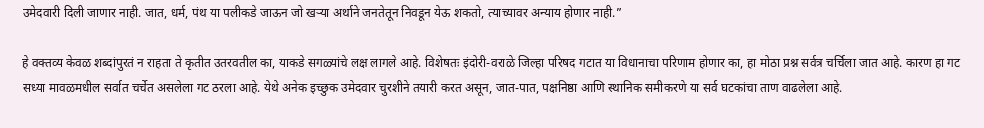उमेदवारी दिली जाणार नाही. जात, धर्म, पंथ या पलीकडे जाऊन जो खऱ्या अर्थाने जनतेतून निवडून येऊ शकतो, त्याच्यावर अन्याय होणार नाही.”

हे वक्तव्य केवळ शब्दांपुरतं न राहता ते कृतीत उतरवतील का, याकडे सगळ्यांचे लक्ष लागले आहे. विशेषतः इंदोरी-वराळे जिल्हा परिषद गटात या विधानाचा परिणाम होणार का, हा मोठा प्रश्न सर्वत्र चर्चिला जात आहे. कारण हा गट सध्या मावळमधील सर्वात चर्चेत असलेला गट ठरला आहे. येथे अनेक इच्छुक उमेदवार चुरशीने तयारी करत असून, जात-पात, पक्षनिष्ठा आणि स्थानिक समीकरणे या सर्व घटकांचा ताण वाढलेला आहे.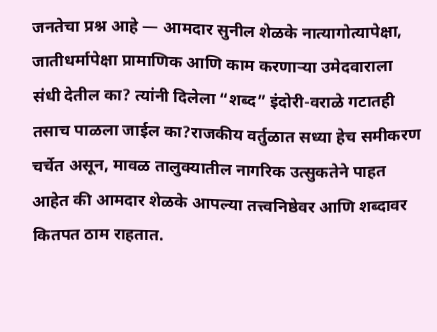जनतेचा प्रश्न आहे — आमदार सुनील शेळके नात्यागोत्यापेक्षा, जातीधर्मापेक्षा प्रामाणिक आणि काम करणाऱ्या उमेदवाराला संधी देतील का? त्यांनी दिलेला “शब्द” इंदोरी-वराळे गटातही तसाच पाळला जाईल का?राजकीय वर्तुळात सध्या हेच समीकरण चर्चेत असून, मावळ तालुक्यातील नागरिक उत्सुकतेने पाहत आहेत की आमदार शेळके आपल्या तत्त्वनिष्ठेवर आणि शब्दावर कितपत ठाम राहतात.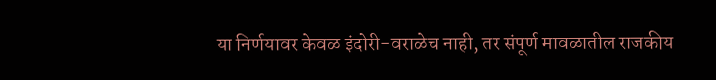या निर्णयावर केवळ इंदोरी-वराळेच नाही, तर संपूर्ण मावळातील राजकीय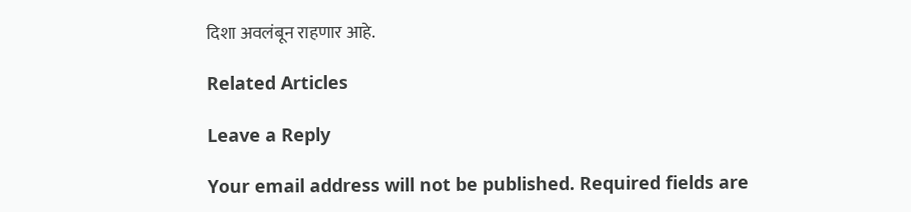दिशा अवलंबून राहणार आहे.

Related Articles

Leave a Reply

Your email address will not be published. Required fields are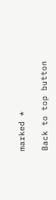marked *

Back to top button